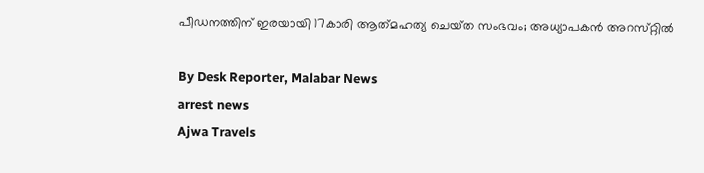പീഡനത്തിന് ഇരയായി 17കാരി ആത്‌മഹത്യ ചെയ്‌ത സംഭവം; അധ്യാപകന്‍ അറസ്‌റ്റില്‍

By Desk Reporter, Malabar News
arrest news
Ajwa Travels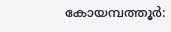കോയമ്പത്തൂർ: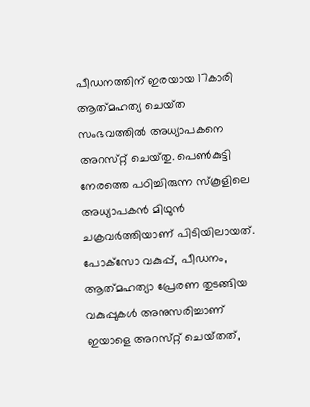പീഡനത്തിന് ഇരയായ 17കാരി ആത്‌മഹത്യ ചെയ്‌ത സംഭവത്തില്‍ അധ്യാപകനെ അറസ്‌റ്റ് ചെയ്‌തു. പെണ്‍കുട്ടി നേരത്തെ പഠിച്ചിരുന്ന സ്‌കൂളിലെ അധ്യാപകന്‍ മിഥുന്‍ ചക്രവര്‍ത്തിയാണ് പിടിയിലായത്. പോക്‌സോ വകുപ്പ്, പീഡനം, ആത്‌മഹത്യാ പ്രേരണ തുടങ്ങിയ വകുപ്പുകള്‍ അനുസരിച്ചാണ് ഇയാളെ അറസ്‌റ്റ് ചെയ്‌തത്‌,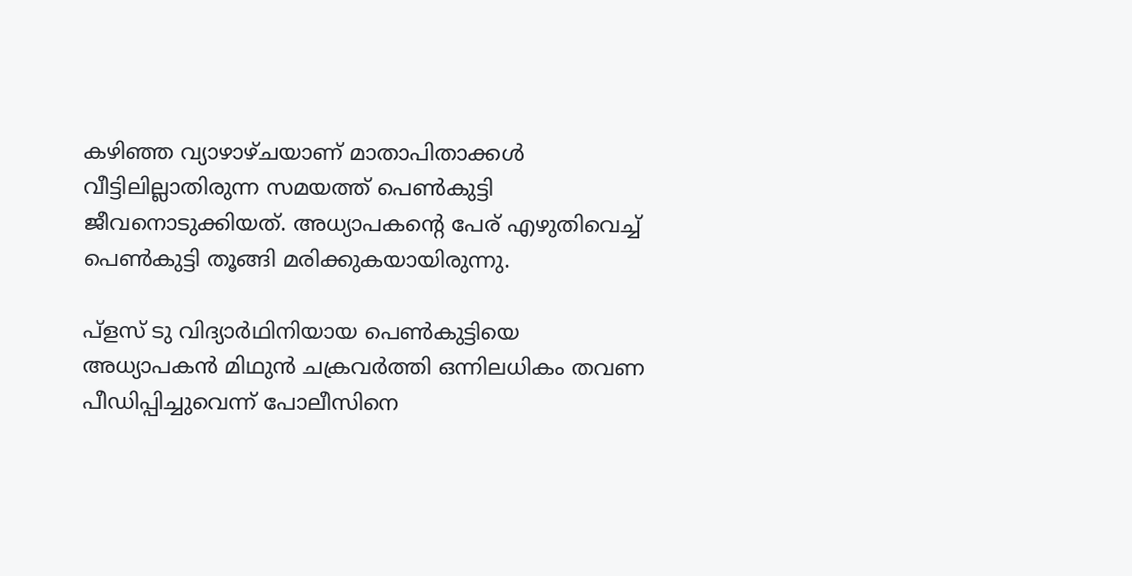കഴിഞ്ഞ വ്യാഴാഴ്‌ചയാണ് മാതാപിതാക്കള്‍ വീട്ടിലില്ലാതിരുന്ന സമയത്ത് പെണ്‍കുട്ടി ജീവനൊടുക്കിയത്. അധ്യാപകന്റെ പേര് എഴുതിവെച്ച് പെൺകുട്ടി തൂങ്ങി മരിക്കുകയായിരുന്നു.

പ്ളസ് ടു വിദ്യാർഥിനിയായ പെൺകുട്ടിയെ അധ്യാപകൻ മിഥുന്‍ ചക്രവര്‍ത്തി ഒന്നിലധികം തവണ പീഡിപ്പിച്ചുവെന്ന് പോലീസിനെ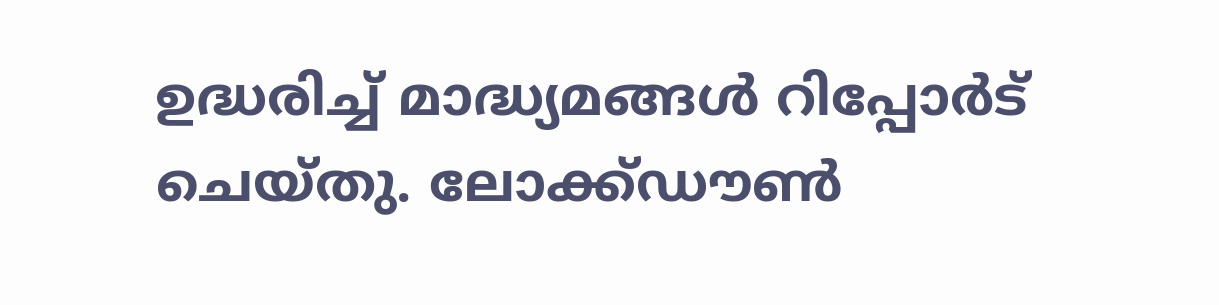ഉദ്ധരിച്ച് മാദ്ധ്യമങ്ങൾ റിപ്പോർട് ചെയ്‌തു. ലോക്ക്ഡൗണ്‍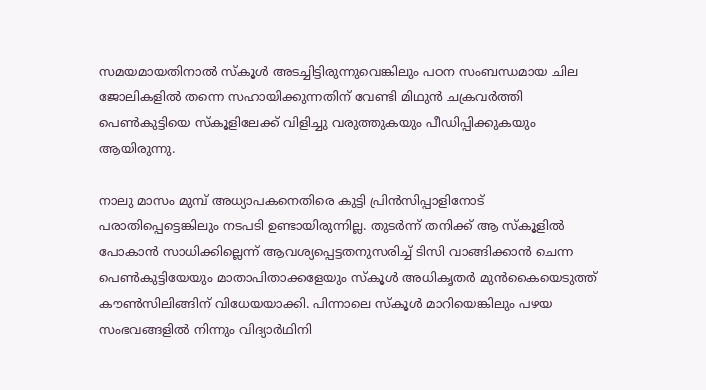സമയമായതിനാല്‍ സ്‌കൂള്‍ അടച്ചിട്ടിരുന്നുവെങ്കിലും പഠന സംബന്ധമായ ചില ജോലികളില്‍ തന്നെ സഹായിക്കുന്നതിന് വേണ്ടി മിഥുന്‍ ചക്രവര്‍ത്തി പെണ്‍കുട്ടിയെ സ്‌കൂളിലേക്ക് വിളിച്ചു വരുത്തുകയും പീഡിപ്പിക്കുകയും ആയിരുന്നു.

നാലു മാസം മുമ്പ് അധ്യാപകനെതിരെ കുട്ടി പ്രിന്‍സിപ്പാളിനോട് പരാതിപ്പെട്ടെങ്കിലും നടപടി ഉണ്ടായിരുന്നില്ല. തുടര്‍ന്ന് തനിക്ക് ആ സ്‌കൂളില്‍ പോകാന്‍ സാധിക്കില്ലെന്ന് ആവശ്യപ്പെട്ടതനുസരിച്ച്‌ ടിസി വാങ്ങിക്കാന്‍ ചെന്ന പെണ്‍കുട്ടിയേയും മാതാപിതാക്കളേയും സ്‌കൂള്‍ അധികൃതര്‍ മുന്‍കൈയെടുത്ത് കൗൺസിലിങ്ങിന് വിധേയയാക്കി. പിന്നാലെ സ്‌കൂള്‍ മാറിയെങ്കിലും പഴയ സംഭവങ്ങളില്‍ നിന്നും വിദ്യാര്‍ഥിനി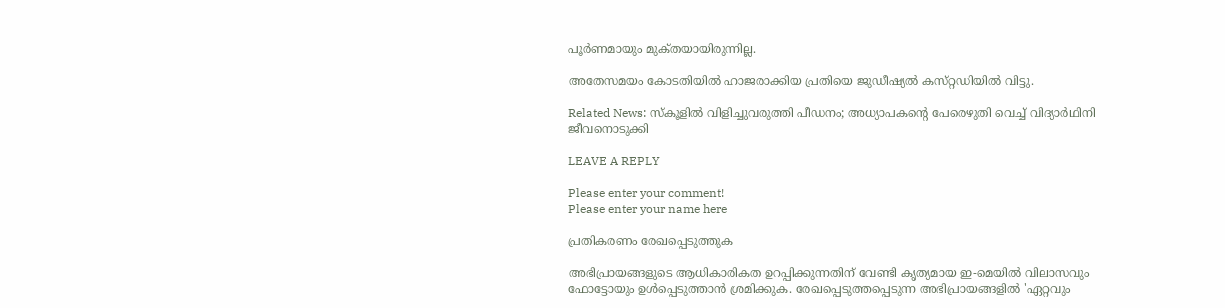പൂര്‍ണമായും മുക്‌തയായിരുന്നില്ല.

അതേസമയം കോടതിയില്‍ ഹാജരാക്കിയ പ്രതിയെ ജുഡീഷ്യല്‍ കസ്‌റ്റഡിയില്‍ വിട്ടു.

Related News: സ്‌കൂളിൽ വിളിച്ചുവരുത്തി പീഡനം; അധ്യാപകന്റെ പേരെഴുതി വെച്ച് വിദ്യാർഥിനി ജീവനൊടുക്കി

LEAVE A REPLY

Please enter your comment!
Please enter your name here

പ്രതികരണം രേഖപ്പെടുത്തുക

അഭിപ്രായങ്ങളുടെ ആധികാരികത ഉറപ്പിക്കുന്നതിന് വേണ്ടി കൃത്യമായ ഇ-മെയിൽ വിലാസവും ഫോട്ടോയും ഉൾപ്പെടുത്താൻ ശ്രമിക്കുക. രേഖപ്പെടുത്തപ്പെടുന്ന അഭിപ്രായങ്ങളിൽ 'ഏറ്റവും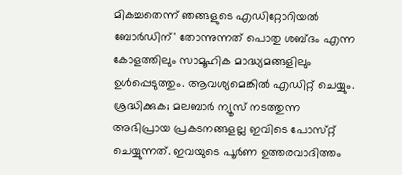മികച്ചതെന്ന് ഞങ്ങളുടെ എഡിറ്റോറിയൽ ബോർഡിന്' തോന്നുന്നത് പൊതു ശബ്‌ദം എന്ന കോളത്തിലും സാമൂഹിക മാദ്ധ്യമങ്ങളിലും ഉൾപ്പെടുത്തും. ആവശ്യമെങ്കിൽ എഡിറ്റ് ചെയ്യും. ശ്രദ്ധിക്കുക; മലബാർ ന്യൂസ് നടത്തുന്ന അഭിപ്രായ പ്രകടനങ്ങളല്ല ഇവിടെ പോസ്‌റ്റ് ചെയ്യുന്നത്. ഇവയുടെ പൂർണ ഉത്തരവാദിത്തം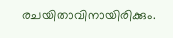രചയിതാവിനായിരിക്കും.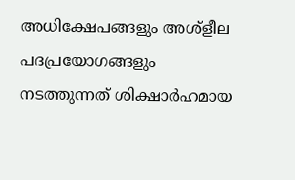അധിക്ഷേപങ്ങളും അശ്‌ളീല പദപ്രയോഗങ്ങളും നടത്തുന്നത് ശിക്ഷാർഹമായ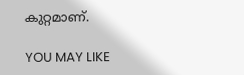കുറ്റമാണ്.

YOU MAY LIKE